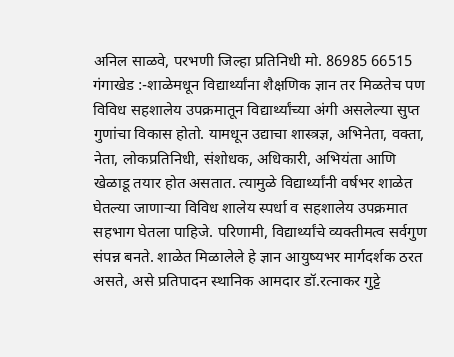अनिल साळवे, परभणी जिल्हा प्रतिनिधी मो. 86985 66515
गंगाखेड :-शाळेमधून विद्यार्थ्यांना शैक्षणिक ज्ञान तर मिळतेच पण विविध सहशालेय उपक्रमातून विद्यार्थ्यांच्या अंगी असलेल्या सुप्त गुणांचा विकास होतो. यामधून उद्याचा शास्त्रज्ञ, अभिनेता, वक्ता, नेता, लोकप्रतिनिधी, संशोधक, अधिकारी, अभियंता आणि खेळाडू तयार होत असतात. त्यामुळे विद्यार्थ्यांनी वर्षभर शाळेत घेतल्या जाणाऱ्या विविध शालेय स्पर्धा व सहशालेय उपक्रमात सहभाग घेतला पाहिजे. परिणामी, विद्यार्थ्यांचे व्यक्तीमत्व सर्वगुण संपन्न बनते. शाळेत मिळालेले हे ज्ञान आयुष्यभर मार्गदर्शक ठरत असते, असे प्रतिपादन स्थानिक आमदार डॉ.रत्नाकर गुट्टे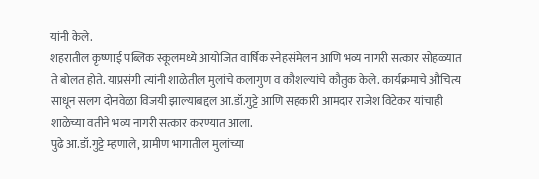यांनी केले.
शहरातील कृष्णाई पब्लिक स्कूलमध्ये आयोजित वार्षिक स्नेहसंमेलन आणि भव्य नागरी सत्कार सोहळ्यात ते बोलत होते. याप्रसंगी त्यांनी शाळेतील मुलांचे कलागुण व कौशल्यांचे कौतुक केले. कार्यक्रमाचे औचित्य साधून सलग दोनवेळा विजयी झाल्याबद्दल आ.डॉ.गुट्टे आणि सहकारी आमदार राजेश विटेकर यांचाही शाळेच्या वतीने भव्य नागरी सत्कार करण्यात आला.
पुढे आ.डॉ.गुट्टे म्हणाले, ग्रामीण भागातील मुलांच्या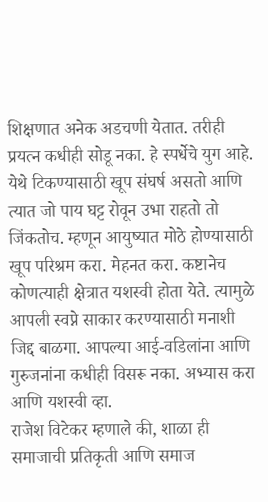शिक्षणात अनेक अडचणी येतात. तरीही प्रयत्न कधीही सोडू नका. हे स्पर्धेचे युग आहे. येथे टिकण्यासाठी खूप संघर्ष असतो आणि त्यात जो पाय घट्ट रोवून उभा राहतो तो जिंकतोच. म्हणून आयुष्यात मोठे होण्यासाठी खूप परिश्रम करा. मेहनत करा. कष्टानेच कोणत्याही क्षेत्रात यशस्वी होता येते. त्यामुळे आपली स्वप्ने साकार करण्यासाठी मनाशी जिद्द बाळगा. आपल्या आई-वडिलांना आणि गुरुजनांना कधीही विसरू नका. अभ्यास करा आणि यशस्वी व्हा.
राजेश विटेकर म्हणाले की, शाळा ही समाजाची प्रतिकृती आणि समाज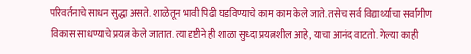परिवर्तनाचे साधन सुद्धा असते. शाळेतून भावी पिढी घडविण्याचे काम काम केले जाते. तसेच सर्व विद्यार्थ्यांचा सर्वांगीण विकास साधण्याचे प्रयत्न केले जातात. त्या दृष्टीने ही शाळा सुध्दा प्रयत्नशील आहे, याचा आनंद वाटतो. गेल्या काही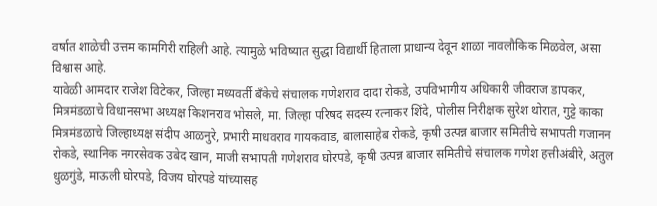वर्षात शाळेची उत्तम कामगिरी राहिली आहे. त्यामुळे भविष्यात सुद्धा विद्यार्थी हिताला प्राधान्य देवून शाळा नावलौकिक मिळवेल, असा विश्वास आहे.
यावेळी आमदार राजेश विटेकर, जिल्हा मध्यवर्ती बँकेचे संचालक गणेशराव दादा रोकडे, उपविभागीय अधिकारी जीवराज डापकर, मित्रमंडळाचे विधानसभा अध्यक्ष किशनराव भोसले, मा. जिल्हा परिषद सदस्य रत्नाकर शिंदे, पोलीस निरीक्षक सुरेश थोरात, गुट्टे काका मित्रमंडळाचे जिल्हाध्यक्ष संदीप आळनुरे, प्रभारी माधवराव गायकवाड, बालासाहेब रोकडे, कृषी उत्पन्न बाजार समितीचे सभापती गजानन रोकडे, स्थानिक नगरसेवक उबेद खान, माजी सभापती गणेशराव घोरपडे, कृषी उत्पन्न बाजार समितीचे संचालक गणेश हत्तीअंबीरे, अतुल धुळगुंडे, माऊली घोरपडे, विजय घोरपडे यांच्यासह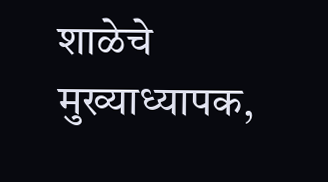शाळेचे मुख्याध्यापक,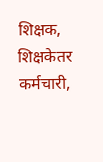शिक्षक, शिक्षकेतर कर्मचारी,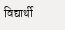विद्यार्थी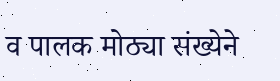व पालक मोठ्या संख्येने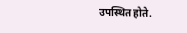उपस्थित होते.